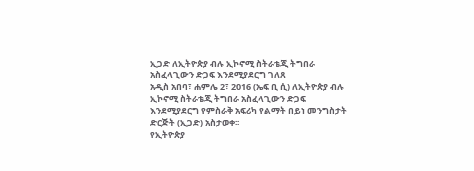ኢጋድ ለኢትዮጵያ ብሉ ኢኮኖሚ ስትራቴጂ ትግበራ አስፈላጊውን ድጋፍ እንደሚያደርግ ገለጸ
አዲስ አበባ፣ ሐምሌ 2፣ 2016 (ኤፍ ቢ ሲ) ለኢትዮጵያ ብሉ ኢኮኖሚ ስትራቴጂ ትግበራ አስፈላጊውን ድጋፍ እንደሚያደርግ የምስራቅ አፍሪካ የልማት በይነ መንግስታት ድርጅት (ኢጋድ) አስታወቀ፡፡
የኢትዮጵያ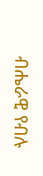ብሔራዊ የብሉ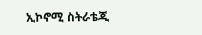ኢኮኖሚ ስትራቴጂ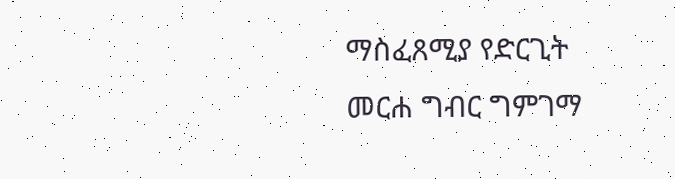ማስፈጸሚያ የድርጊት መርሐ ግብር ግምገማ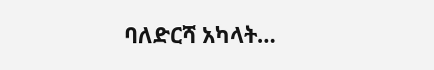ባለድርሻ አካላት…